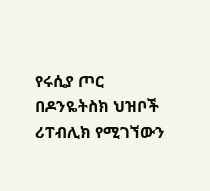የሩሲያ ጦር በዶንዬትስክ ህዝቦች ሪፐብሊክ የሚገኘውን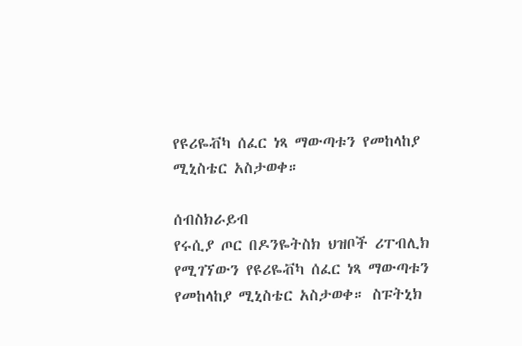የዩሪዬቭካ ሰፈር ነጻ ማውጣቱን የመከላከያ ሚኒስቴር አስታወቀ።

ሰብስክራይብ
የሩሲያ ጦር በዶንዬትስክ ህዝቦች ሪፐብሊክ የሚገኘውን የዩሪዬቭካ ሰፈር ነጻ ማውጣቱን የመከላከያ ሚኒስቴር አስታወቀ። ስፑትኒክ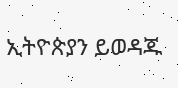ኢትዮጵያን ይወዳጁ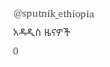@sputnik_ethiopia
አዳዲስ ዜናዎች
0